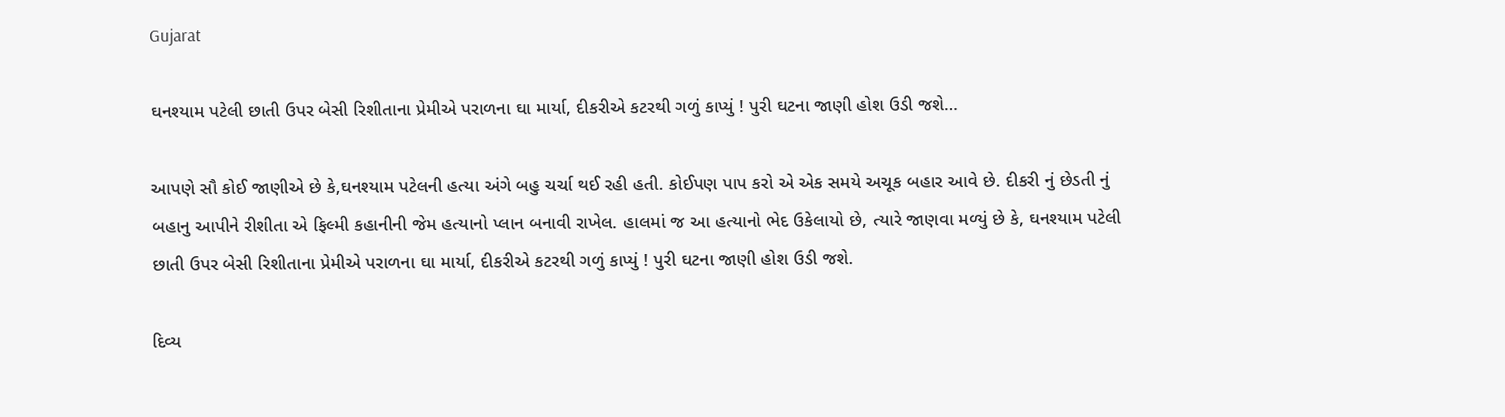Gujarat

ઘનશ્યામ પટેલી છાતી ઉપર બેસી રિશીતાના પ્રેમીએ પરાળના ઘા માર્યા, દીકરીએ કટરથી ગળું કાપ્યું ! પુરી ઘટના જાણી હોશ ઉડી જશે…

આપણે સૌ કોઈ જાણીએ છે કે,ઘનશ્યામ પટેલની હત્યા અંગે બહુ ચર્ચા થઈ રહી હતી. કોઈપણ પાપ કરો એ એક સમયે અચૂક બહાર આવે છે. દીકરી નું છેડતી નું બહાનુ આપીને રીશીતા એ ફિલ્મી કહાનીની જેમ હત્યાનો પ્લાન બનાવી રાખેલ. હાલમાં જ આ હત્યાનો ભેદ ઉકેલાયો છે, ત્યારે જાણવા મળ્યું છે કે, ઘનશ્યામ પટેલી છાતી ઉપર બેસી રિશીતાના પ્રેમીએ પરાળના ઘા માર્યા, દીકરીએ કટરથી ગળું કાપ્યું ! પુરી ઘટના જાણી હોશ ઉડી જશે.

દિવ્ય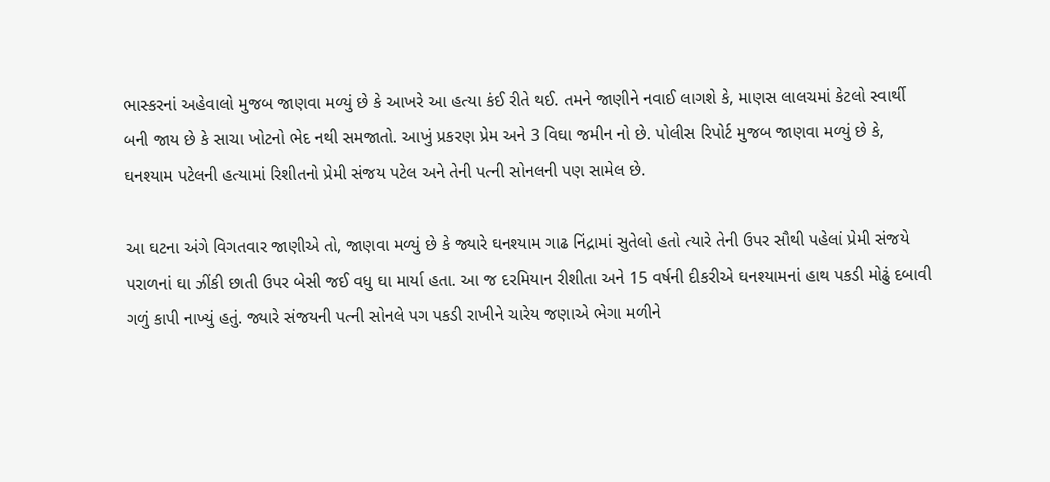ભાસ્કરનાં અહેવાલો મુજબ જાણવા મળ્યું છે કે આખરે આ હત્યા કંઈ રીતે થઈ. તમને જાણીને નવાઈ લાગશે કે, માણસ લાલચમાં કેટલો સ્વાર્થી બની જાય છે કે સાચા ખોટનો ભેદ નથી સમજાતો. આખું પ્રકરણ પ્રેમ અને 3 વિઘા જમીન નો છે. પોલીસ રિપોર્ટ મુજબ જાણવા મળ્યું છે કે, ઘનશ્યામ પટેલની હત્યામાં રિશીતનો પ્રેમી સંજય પટેલ અને તેની પત્ની સોનલની પણ સામેલ છે.

આ ઘટના અંગે વિગતવાર જાણીએ તો, જાણવા મળ્યું છે કે જ્યારે ઘનશ્યામ ગાઢ નિંદ્રામાં સુતેલો હતો ત્યારે તેની ઉપર સૌથી પહેલાં પ્રેમી સંજયે પરાળનાં ઘા ઝીંકી છાતી ઉપર બેસી જઈ વધુ ઘા માર્યા હતા. આ જ દરમિયાન રીશીતા અને 15 વર્ષની દીકરીએ ઘનશ્યામનાં હાથ પકડી મોઢું દબાવી ગળું કાપી નાખ્યું હતું. જ્યારે સંજયની પત્ની સોનલે પગ પકડી રાખીને ચારેય જણાએ ભેગા મળીને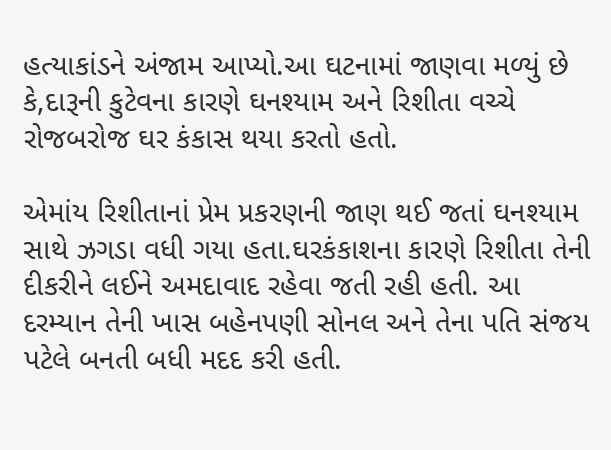હત્યાકાંડને અંજામ આપ્યો.આ ઘટનામાં જાણવા મળ્યું છે કે,દારૂની કુટેવના કારણે ઘનશ્યામ અને રિશીતા વચ્ચે રોજબરોજ ઘર કંકાસ થયા કરતો હતો.

એમાંય રિશીતાનાં પ્રેમ પ્રકરણની જાણ થઈ જતાં ઘનશ્યામ સાથે ઝગડા વધી ગયા હતા.ઘરકંકાશના કારણે રિશીતા તેની દીકરીને લઈને અમદાવાદ રહેવા જતી રહી હતી. આ દરમ્યાન તેની ખાસ બહેનપણી સોનલ અને તેના પતિ સંજય પટેલે બનતી બધી મદદ કરી હતી.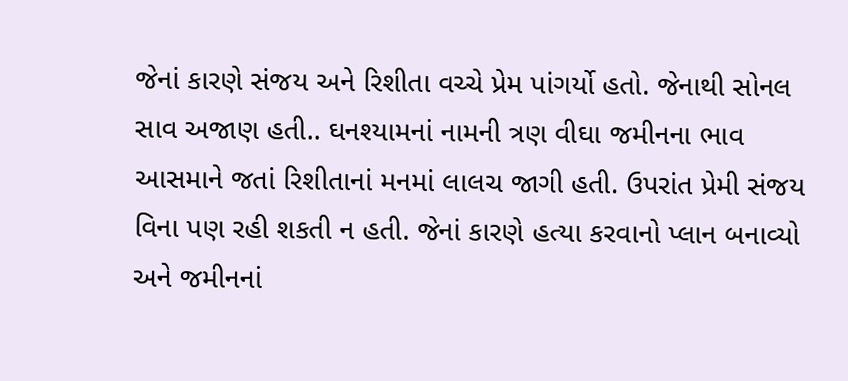જેનાં કારણે સંજય અને રિશીતા વચ્ચે પ્રેમ પાંગર્યો હતો. જેનાથી સોનલ સાવ અજાણ હતી.. ઘનશ્યામનાં નામની ત્રણ વીઘા જમીનના ભાવ આસમાને જતાં રિશીતાનાં મનમાં લાલચ જાગી હતી. ઉપરાંત પ્રેમી સંજય વિના પણ રહી શકતી ન હતી. જેનાં કારણે હત્યા કરવાનો પ્લાન બનાવ્યો અને જમીનનાં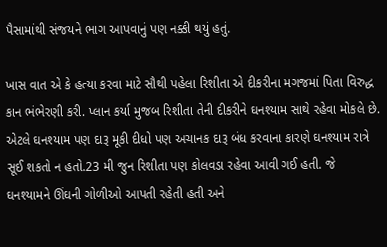પૈસામાંથી સંજયને ભાગ આપવાનું પણ નક્કી થયું હતું.

ખાસ વાત એ કે હત્યા કરવા માટે સૌથી પહેલા રિશીતા એ દીકરીના મગજમાં પિતા વિરુદ્ધ કાન ભંભેરણી કરી. પ્લાન કર્યા મુજબ રિશીતા તેની દીકરીને ઘનશ્યામ સાથે રહેવા મોકલે છે. એટલે ઘનશ્યામ પણ દારૂ મૂકી દીધો પણ અચાનક દારૂ બંધ કરવાના કારણે ઘનશ્યામ રાત્રે સૂઈ શકતો ન હતો.23 મી જુન રિશીતા પણ કોલવડા રહેવા આવી ગઈ હતી. જે ઘનશ્યામને ઊંઘની ગોળીઓ આપતી રહેતી હતી અને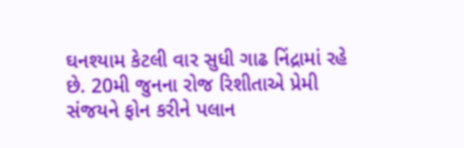ઘનશ્યામ કેટલી વાર સુધી ગાઢ નિંદ્રામાં રહે છે. 20મી જુનના રોજ રિશીતાએ પ્રેમી સંજયને ફોન કરીને પલાન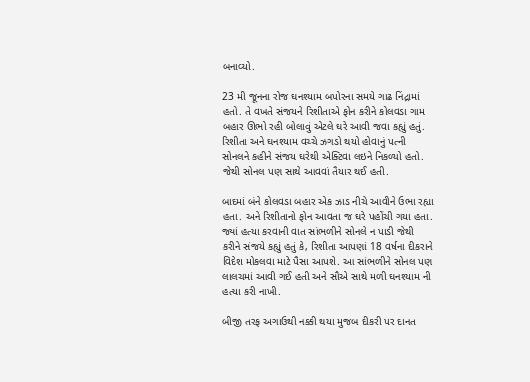બનાવ્યો.

23 મી જૂનના રોજ ઘનશ્યામ બપોરના સમયે ગાઢ નિંદ્રામાં હતો. તે વખતે સંજયને રિશીતાએ ફોન કરીને કોલવડા ગામ બહાર ઊભો રહી બોલાવું એટલે ઘરે આવી જવા કહ્યું હતું. રિશીતા અને ઘનશ્યામ વચ્ચે ઝગડો થયો હોવાનું પત્ની સોનલને કહીને સંજય ઘરેથી એક્ટિવા લઇને નિકળ્યો હતો. જેથી સોનલ પણ સાથે આવવાં તૈયાર થઈ હતી.

બાદમાં બંને કોલવડા બહાર એક ઝાડ નીચે આવીને ઉભા રહ્યા હતા. અને રિશીતાનો ફોન આવતા જ ઘરે પહોંચી ગયા હતા. જ્યાં હત્યા કરવાની વાત સાંભળીને સોનલે ન પાડી જેથી કરીને સંજયે કહ્યું હતું કે, રિશીતા આપણાં 18 વર્ષના દીકરાને વિદેશ મોકલવા માટે પૈસા આપશે. આ સાંભળીને સોનલ પણ લાલચમાં આવી ગઈ હતી અને સૌએ સાથે મળી ઘનશ્યામ ની હત્યા કરી નાખી.

બીજી તરફ અગાઉથી નક્કી થયા મુજબ દીકરી પર દાનત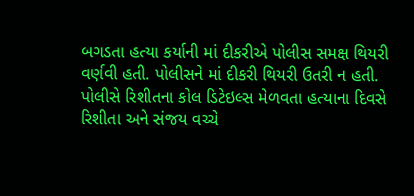બગડતા હત્યા કર્યાની માં દીકરીએ પોલીસ સમક્ષ થિયરી વર્ણવી હતી. પોલીસને માં દીકરી થિયરી ઉતરી ન હતી. પોલીસે રિશીતના કોલ ડિટેઇલ્સ મેળવતા હત્યાના દિવસે રિશીતા અને સંજય વચ્ચે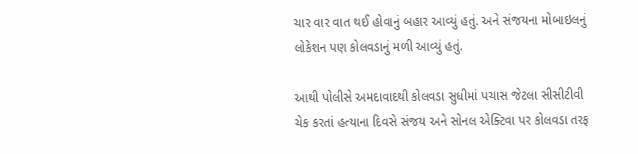ચાર વાર વાત થઈ હોવાનું બહાર આવ્યું હતું. અને સંજયના મોબાઇલનું લોકેશન પણ કોલવડાનું મળી આવ્યું હતું.

આથી પોલીસે અમદાવાદથી કોલવડા સુધીમાં પચાસ જેટલા સીસીટીવી ચેક કરતાં હત્યાના દિવસે સંજય અને સોનલ એક્ટિવા પર કોલવડા તરફ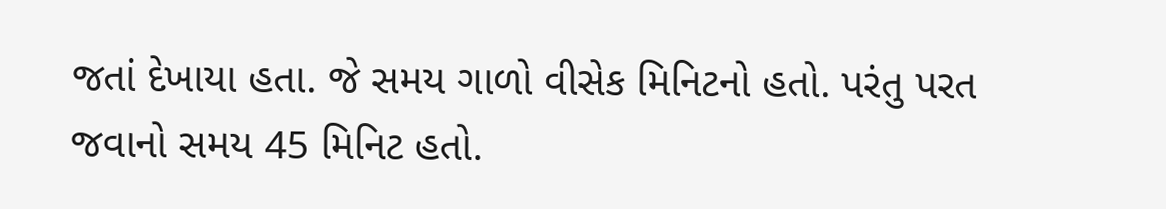જતાં દેખાયા હતા. જે સમય ગાળો વીસેક મિનિટનો હતો. પરંતુ પરત જવાનો સમય 45 મિનિટ હતો.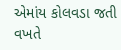એમાંય કોલવડા જતી વખતે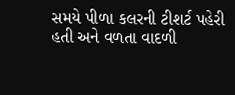સમયે પીળા કલરની ટીશર્ટ પહેરી હતી અને વળતા વાદળી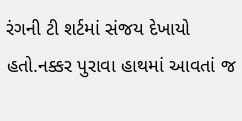રંગની ટી શર્ટમાં સંજય દેખાયો હતો.નક્કર પુરાવા હાથમાં આવતાં જ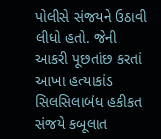પોલીસે સંજયને ઉઠાવી લીધો હતો. જેની આકરી પૂછતાંછ કરતાં આખા હત્યાકાંડ સિલસિલાબંધ હકીકત સંજયે કબૂલાત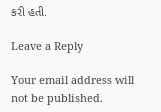કરી હતી.

Leave a Reply

Your email address will not be published.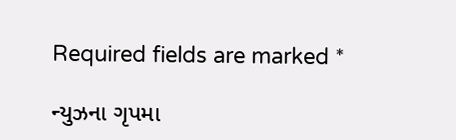Required fields are marked *

ન્યુઝના ગૃપમા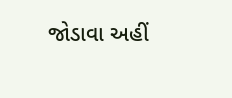જોડાવા અહીં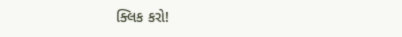ક્લિક કરો!